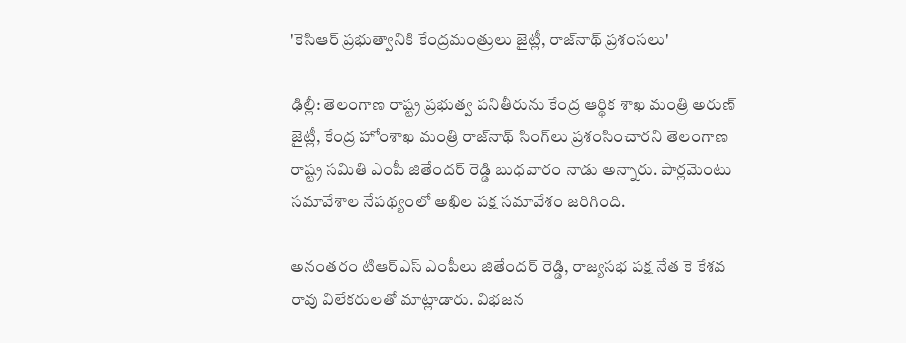'కెసిఆర్ ప్రభుత్వానికి కేంద్రమంత్రులు జైట్లీ, రాజ్‌నాథ్ ప్రశంసలు'

ఢిల్లీ: తెలంగాణ రాష్ట్ర ప్రభుత్వ పనితీరును కేంద్ర ఆర్థిక శాఖ మంత్రి అరుణ్ జైట్లీ, కేంద్ర హోంశాఖ మంత్రి రాజ్‌నాథ్ సింగ్‌లు ప్రశంసించారని తెలంగాణ రాష్ట్ర సమితి ఎంపీ జితేందర్ రెడ్డి బుధవారం నాడు అన్నారు. పార్లమెంటు సమావేశాల నేపథ్యంలో అఖిల పక్ష సమావేశం జరిగింది.

అనంతరం టిఆర్ఎస్ ఎంపీలు జితేందర్ రెడ్డి, రాజ్యసభ పక్ష నేత కె కేశవ రావు విలేకరులతో మాట్లాడారు. విభజన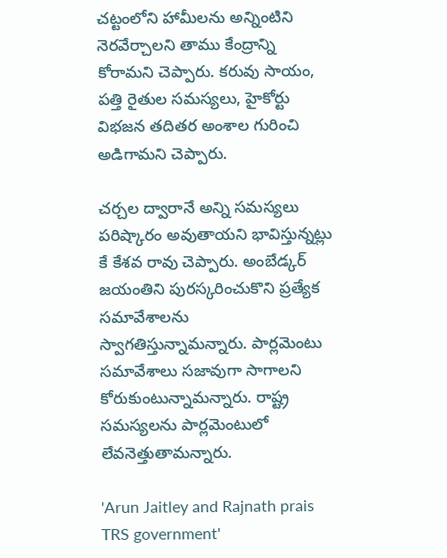చట్టంలోని హామీలను అన్నింటిని నెరవేర్చాలని తాము కేంద్రాన్ని కోరామని చెప్పారు. కరువు సాయం, పత్తి రైతుల సమస్యలు, హైకోర్టు విభజన తదితర అంశాల గురించి అడిగామని చెప్పారు.

చర్చల ద్వారానే అన్ని సమస్యలు పరిష్కారం అవుతాయని భావిస్తున్నట్లు కే కేశవ రావు చెప్పారు. అంబేడ్కర్ జయంతిని పురస్కరించుకొని ప్రత్యేక సమావేశాలను స్వాగతిస్తున్నామన్నారు. పార్లమెంటు సమావేశాలు సజావుగా సాగాలని కోరుకుంటున్నామన్నారు. రాష్ట్ర సమస్యలను పార్లమెంటులో లేవనెత్తుతామన్నారు.

'Arun Jaitley and Rajnath prais TRS government'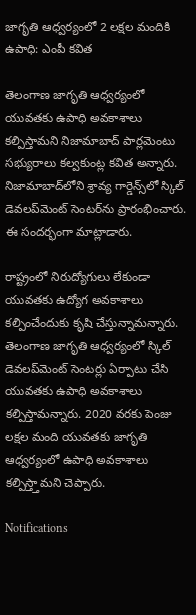జాగృతి ఆధ్వర్యంలో 2 లక్షల మందికి ఉపాధి: ఎంపీ కవిత

తెలంగాణ జాగృతి ఆధ్వర్యంలో యువతకు ఉపాధి అవకాశాలు కల్పిస్తామని నిజామాబాద్ పార్లమెంటు సభ్యురాలు కల్వకుంట్ల కవిత అన్నారు. నిజామాబాద్‌లోని శ్రావ్య గార్డెన్స్‌లో స్కిల్ డెవలప్‌మెంట్ సెంటర్‌ను ప్రారంభించారు. ఈ సందర్భంగా మాట్లాడారు.

రాష్ట్రంలో నిరుద్యోగులు లేకుండా యువతకు ఉద్యోగ అవకాశాలు కల్పించేందుకు కృషి చేస్తున్నామన్నారు. తెలంగాణ జాగృతి ఆధ్వర్యంలో స్కిల్ డెవలప్‌మెంట్ సెంటర్లు ఏర్పాటు చేసి యువతకు ఉపాధి అవకాశాలు కల్పిస్తామన్నారు. 2020 వరకు పెంజు లక్షల మంది యువతకు జాగృతి ఆధ్వర్యంలో ఉపాధి అవకాశాలు కల్పిస్త్తామని చెప్పారు.

Notifications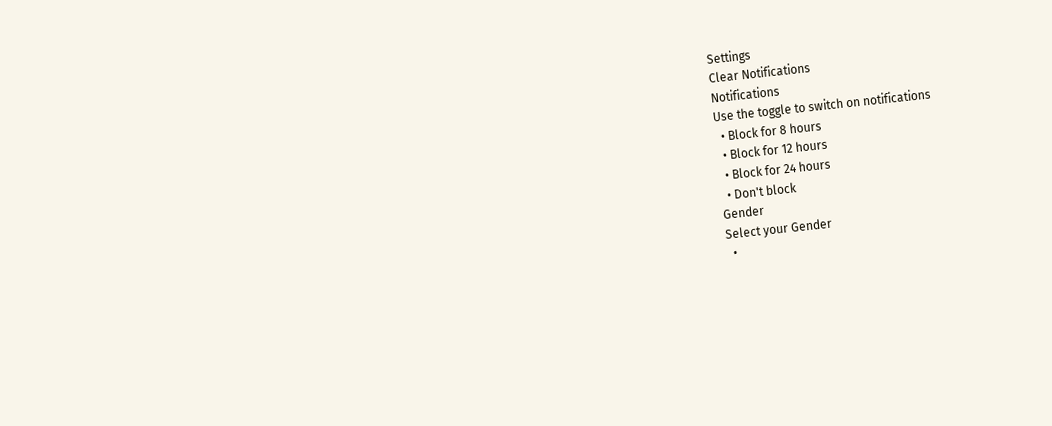Settings
Clear Notifications
Notifications
Use the toggle to switch on notifications
  • Block for 8 hours
  • Block for 12 hours
  • Block for 24 hours
  • Don't block
Gender
Select your Gender
  •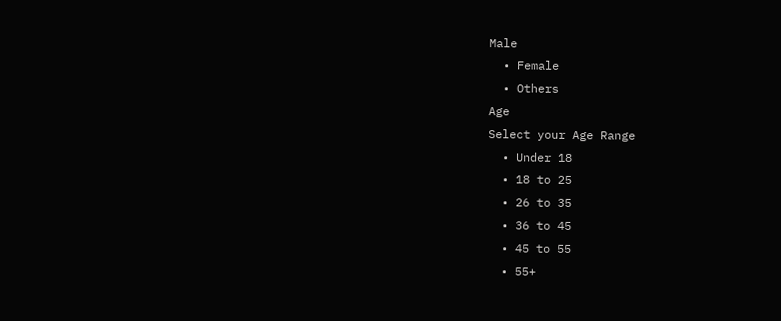Male
  • Female
  • Others
Age
Select your Age Range
  • Under 18
  • 18 to 25
  • 26 to 35
  • 36 to 45
  • 45 to 55
  • 55+